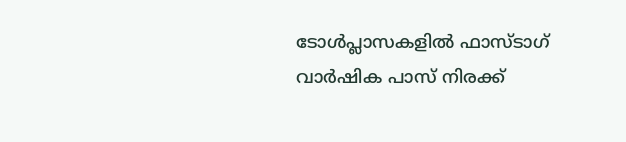ടോള്‍പ്ലാസകളില്‍ ഫാസ്ടാഗ് വാര്‍ഷിക പാസ് നിരക്ക്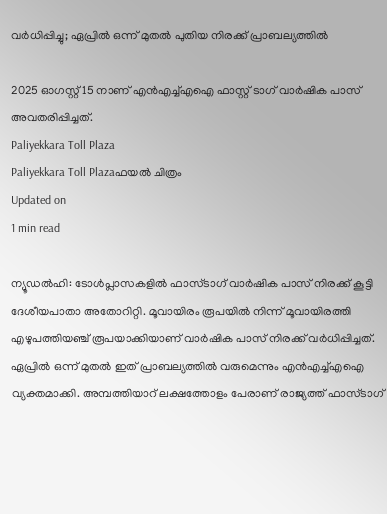വര്‍ധിപ്പിച്ചു; ഏപ്രില്‍ ഒന്ന് മുതല്‍ പുതിയ നിരക്ക് പ്രാബല്യത്തില്‍

2025 ഓഗസ്റ്റ് 15 നാണ് എന്‍എച്ച്എഐ ഫാസ്റ്റ് ടാഗ് വാര്‍ഷിക പാസ് അവതരിപ്പിച്ചത്.
Paliyekkara Toll Plaza
Paliyekkara Toll Plazaഫയല്‍ ചിത്രം
Updated on
1 min read

ന്യൂഡല്‍ഹി: ടോള്‍പ്ലാസകളില്‍ ഫാസ്ടാഗ് വാര്‍ഷിക പാസ് നിരക്ക് കൂട്ടി ദേശീയപാതാ അതോറിറ്റി. മൂവായിരം രൂപയില്‍ നിന്ന് മൂവായിരത്തി എഴുപത്തിയഞ്ച് രൂപയാക്കിയാണ് വാര്‍ഷിക പാസ് നിരക്ക് വര്‍ധിപ്പിച്ചത്. ഏപ്രില്‍ ഒന്ന് മുതല്‍ ഇത് പ്രാബല്യത്തില്‍ വരുമെന്നും എന്‍എച്ച്എഐ വ്യക്തമാക്കി. അമ്പത്തിയാറ് ലക്ഷത്തോളം പേരാണ് രാജ്യത്ത് ഫാസ്ടാഗ്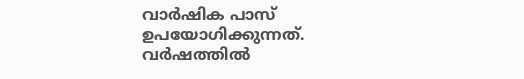വാര്‍ഷിക പാസ് ഉപയോഗിക്കുന്നത്. വര്‍ഷത്തില്‍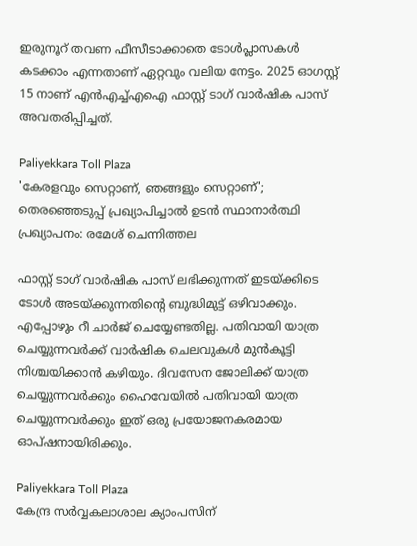ഇരുനൂറ് തവണ ഫീസീടാക്കാതെ ടോള്‍പ്ലാസകള്‍ കടക്കാം എന്നതാണ് ഏറ്റവും വലിയ നേട്ടം. 2025 ഓഗസ്റ്റ് 15 നാണ് എന്‍എച്ച്എഐ ഫാസ്റ്റ് ടാഗ് വാര്‍ഷിക പാസ് അവതരിപ്പിച്ചത്.

Paliyekkara Toll Plaza
'കേരളവും സെറ്റാണ്, ഞങ്ങളും സെറ്റാണ്'; തെര‍ഞ്ഞെടുപ്പ് പ്രഖ്യാപിച്ചാൽ ഉടൻ സ്ഥാനാർത്ഥി പ്രഖ്യാപനം: രമേശ് ചെന്നിത്തല

ഫാസ്റ്റ് ടാഗ് വാര്‍ഷിക പാസ് ലഭിക്കുന്നത് ഇടയ്ക്കിടെ ടോള്‍ അടയ്ക്കുന്നതിന്റെ ബുദ്ധിമുട്ട് ഒഴിവാക്കും. എപ്പോഴും റീ ചാര്‍ജ് ചെയ്യേണ്ടതില്ല. പതിവായി യാത്ര ചെയ്യുന്നവര്‍ക്ക് വാര്‍ഷിക ചെലവുകള്‍ മുന്‍കൂട്ടി നിശ്ചയിക്കാന്‍ കഴിയും. ദിവസേന ജോലിക്ക് യാത്ര ചെയ്യുന്നവര്‍ക്കും ഹൈവേയില്‍ പതിവായി യാത്ര ചെയ്യുന്നവര്‍ക്കും ഇത് ഒരു പ്രയോജനകരമായ ഓപ്ഷനായിരിക്കും.

Paliyekkara Toll Plaza
കേന്ദ്ര സര്‍വ്വകലാശാല ക്യാംപസിന്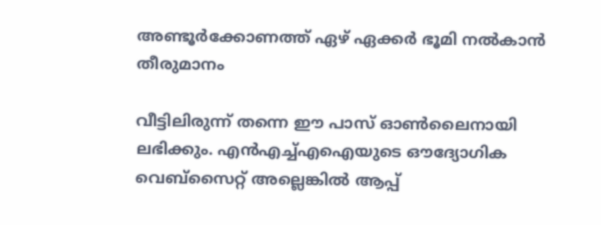അണ്ടൂര്‍ക്കോണത്ത് ഏഴ് ഏക്കർ ഭൂമി നൽകാൻ തീരുമാനം

വീട്ടിലിരുന്ന് തന്നെ ഈ പാസ് ഓണ്‍ലൈനായി ലഭിക്കും. എന്‍എച്ച്എഐയുടെ ഔദ്യോഗിക വെബ്സൈറ്റ് അല്ലെങ്കില്‍ ആപ്പ്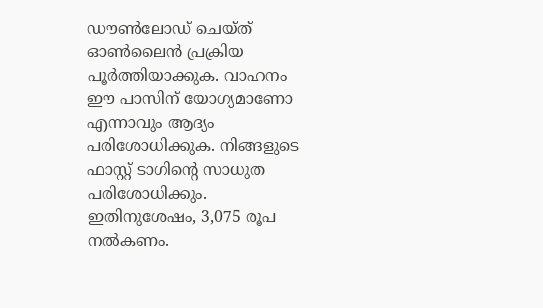ഡൗണ്‍ലോഡ് ചെയ്ത് ഓണ്‍ലൈന്‍ പ്രക്രിയ പൂര്‍ത്തിയാക്കുക. വാഹനം ഈ പാസിന് യോഗ്യമാണോ എന്നാവും ആദ്യം പരിശോധിക്കുക. നിങ്ങളുടെ ഫാസ്റ്റ് ടാഗിന്റെ സാധുത പരിശോധിക്കും. ഇതിനുശേഷം, 3,075 രൂപ നല്‍കണം.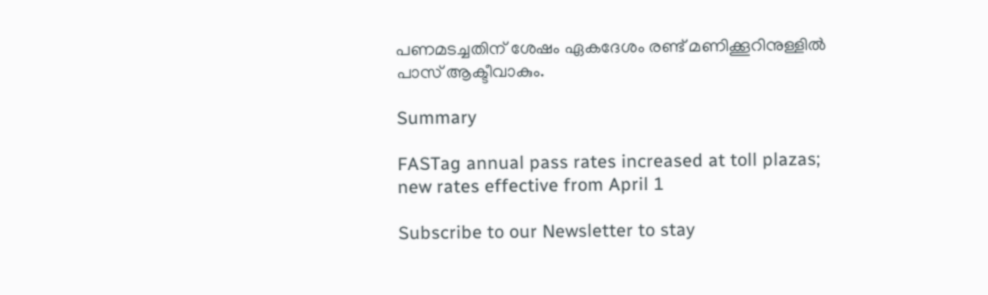പണമടച്ചതിന് ശേഷം ഏകദേശം രണ്ട് മണിക്കൂറിനുള്ളില്‍ പാസ് ആക്ടീവാകും.

Summary

FASTag annual pass rates increased at toll plazas; new rates effective from April 1

Subscribe to our Newsletter to stay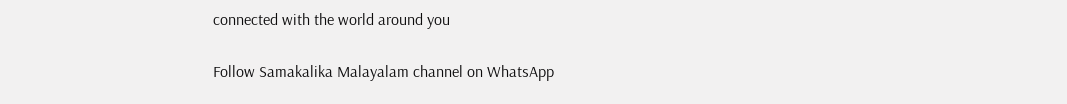connected with the world around you

Follow Samakalika Malayalam channel on WhatsApp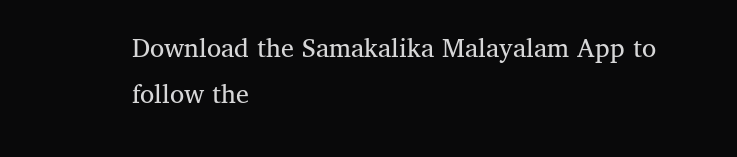Download the Samakalika Malayalam App to follow the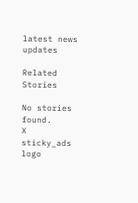latest news updates

Related Stories

No stories found.
X
sticky_ads
logo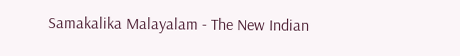Samakalika Malayalam - The New Indian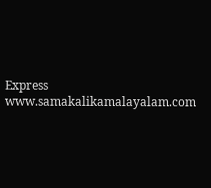Express
www.samakalikamalayalam.com